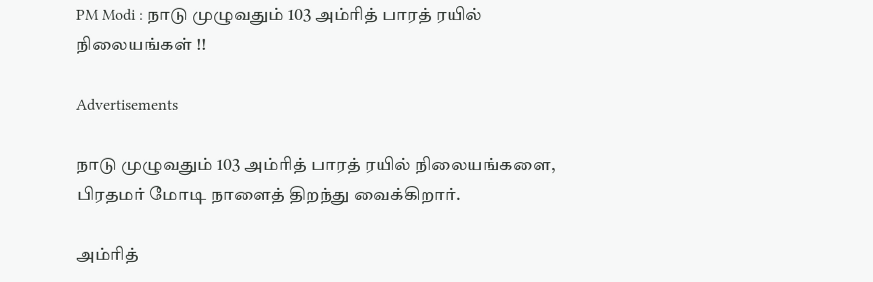PM Modi : நாடு முழுவதும் 103 அம்ரித் பாரத் ரயில் நிலையங்கள் !!

Advertisements

நாடு முழுவதும் 103 அம்ரித் பாரத் ரயில் நிலையங்களை, பிரதமர் மோடி நாளைத் திறந்து வைக்கிறார்.

அம்ரித்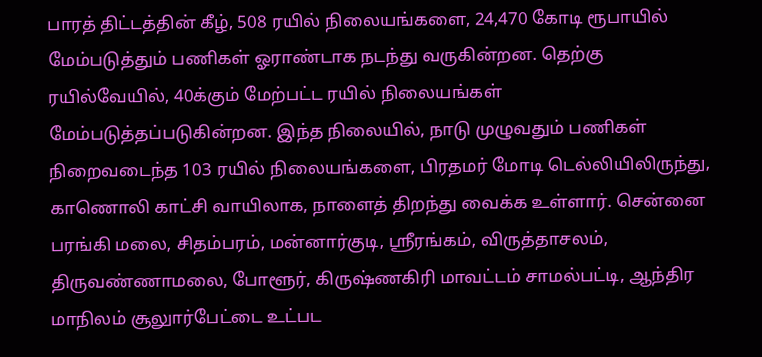பாரத் திட்டத்தின் கீழ், 508 ரயில் நிலையங்களை, 24,470 கோடி ரூபாயில் மேம்படுத்தும் பணிகள் ஓராண்டாக நடந்து வருகின்றன. தெற்கு ரயில்வேயில், 40க்கும் மேற்பட்ட ரயில் நிலையங்கள் மேம்படுத்தப்படுகின்றன. இந்த நிலையில், நாடு முழுவதும் பணிகள் நிறைவடைந்த 103 ரயில் நிலையங்களை, பிரதமர் மோடி டெல்லியிலிருந்து, காணொலி காட்சி வாயிலாக, நாளைத் திறந்து வைக்க உள்ளார். சென்னை பரங்கி மலை, சிதம்பரம், மன்னார்குடி, ஸ்ரீரங்கம், விருத்தாசலம், திருவண்ணாமலை, போளூர், கிருஷ்ணகிரி மாவட்டம் சாமல்பட்டி, ஆந்திர மாநிலம் சூலுார்பேட்டை உட்பட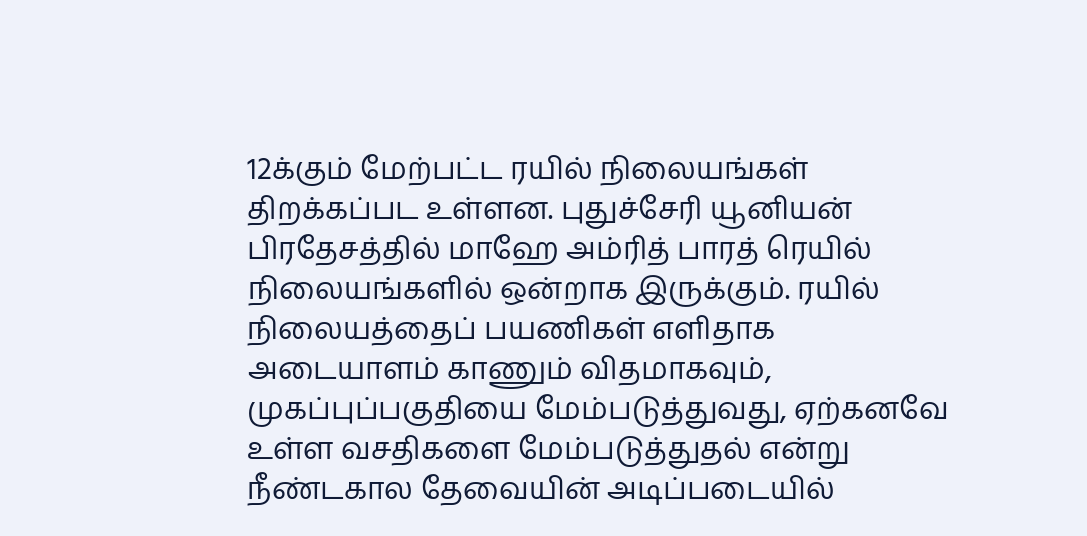12க்கும் மேற்பட்ட ரயில் நிலையங்கள் திறக்கப்பட உள்ளன. புதுச்சேரி யூனியன் பிரதேசத்தில் மாஹே அம்ரித் பாரத் ரெயில் நிலையங்களில் ஒன்றாக இருக்கும். ரயில் நிலையத்தைப் பயணிகள் எளிதாக அடையாளம் காணும் விதமாகவும், முகப்புப்பகுதியை மேம்படுத்துவது, ஏற்கனவே உள்ள வசதிகளை மேம்படுத்துதல் என்று நீண்டகால தேவையின் அடிப்படையில்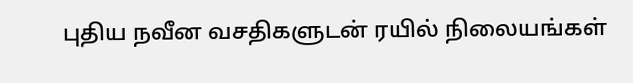புதிய நவீன வசதிகளுடன் ரயில் நிலையங்கள்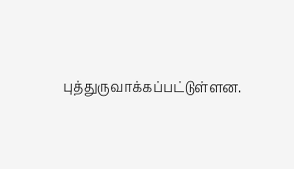புத்துருவாக்கப்பட்டுள்ளன.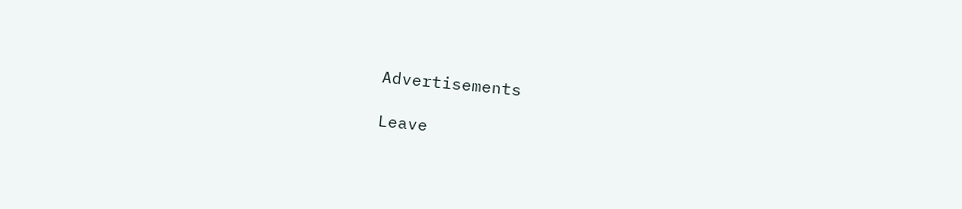Advertisements

Leave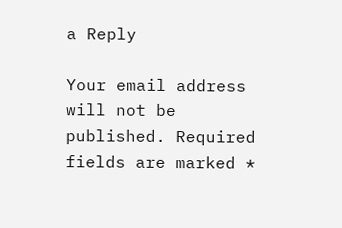a Reply

Your email address will not be published. Required fields are marked *